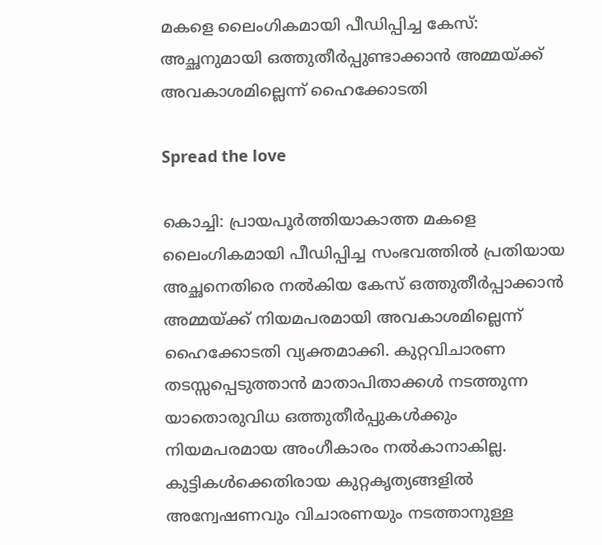മകളെ ലൈംഗികമായി പീഡിപ്പിച്ച കേസ്: അച്ഛനുമായി ഒത്തുതീർപ്പുണ്ടാക്കാൻ അമ്മയ്ക്ക് അവകാശമില്ലെന്ന് ഹൈക്കോടതി

Spread the love

കൊച്ചി: പ്രായപൂർത്തിയാകാത്ത മകളെ ലൈംഗികമായി പീഡിപ്പിച്ച സംഭവത്തിൽ പ്രതിയായ അച്ഛനെതിരെ നൽകിയ കേസ് ഒത്തുതീർപ്പാക്കാൻ അമ്മയ്ക്ക് നിയമപരമായി അവകാശമില്ലെന്ന് ഹൈക്കോടതി വ്യക്തമാക്കി. കുറ്റവിചാരണ തടസ്സപ്പെടുത്താൻ മാതാപിതാക്കൾ നടത്തുന്ന യാതൊരുവിധ ഒത്തുതീർപ്പുകൾക്കും നിയമപരമായ അംഗീകാരം നൽകാനാകില്ല. കുട്ടികൾക്കെതിരായ കുറ്റകൃത്യങ്ങളിൽ അന്വേഷണവും വിചാരണയും നടത്താനുള്ള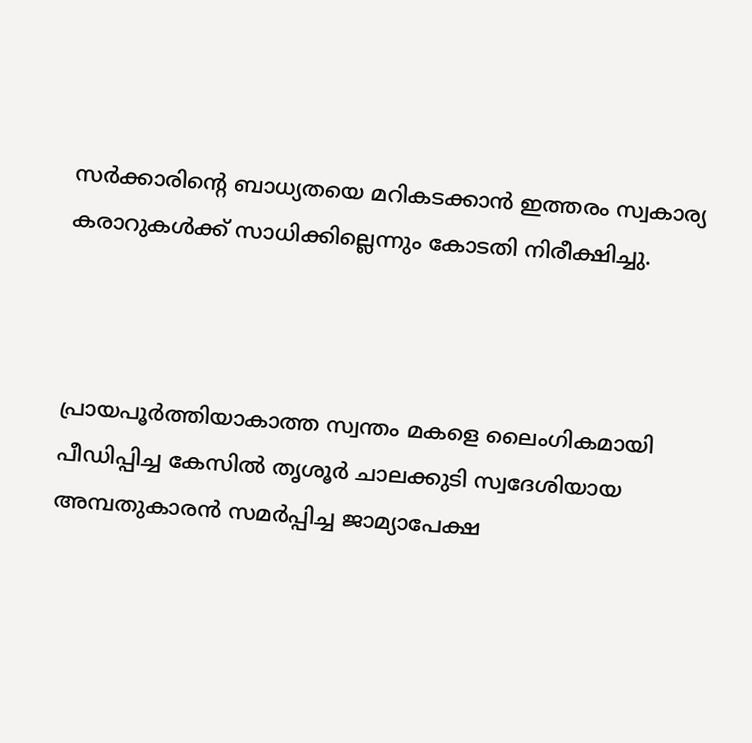സർക്കാരിന്റെ ബാധ്യതയെ മറികടക്കാൻ ഇത്തരം സ്വകാര്യ കരാറുകൾക്ക് സാധിക്കില്ലെന്നും കോടതി നിരീക്ഷിച്ചു.



പ്രായപൂർത്തിയാകാത്ത സ്വന്തം മകളെ ലൈംഗികമായി പീഡിപ്പിച്ച കേസിൽ തൃശൂർ ചാലക്കുടി സ്വദേശിയായ അമ്പതുകാരൻ സമർപ്പിച്ച ജാമ്യാപേക്ഷ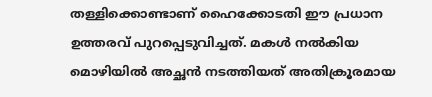തള്ളിക്കൊണ്ടാണ് ഹൈക്കോടതി ഈ പ്രധാന ഉത്തരവ് പുറപ്പെടുവിച്ചത്. മകൾ നൽകിയ മൊഴിയിൽ അച്ഛൻ നടത്തിയത് അതിക്രൂരമായ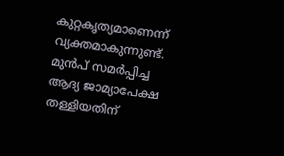കുറ്റകൃത്യമാണെന്ന് വ്യക്തമാകുന്നുണ്ട്. മുൻപ് സമർപ്പിച്ച ആദ്യ ജാമ്യാപേക്ഷ തള്ളിയതിന്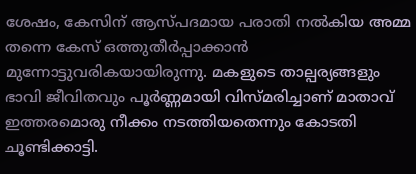ശേഷം, കേസിന് ആസ്പദമായ പരാതി നൽകിയ അമ്മ തന്നെ കേസ് ഒത്തുതീർപ്പാക്കാൻ മുന്നോട്ടുവരികയായിരുന്നു. മകളുടെ താല്പര്യങ്ങളും ഭാവി ജീവിതവും പൂർണ്ണമായി വിസ്മരിച്ചാണ് മാതാവ് ഇത്തരമൊരു നീക്കം നടത്തിയതെന്നും കോടതി ചൂണ്ടിക്കാട്ടി.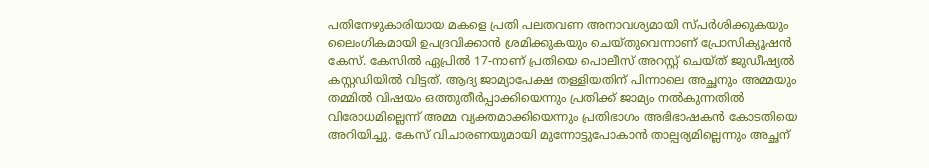പതിനേഴുകാരിയായ മകളെ പ്രതി പലതവണ അനാവശ്യമായി സ്പർശിക്കുകയും ലൈംഗികമായി ഉപദ്രവിക്കാൻ ശ്രമിക്കുകയും ചെയ്തുവെന്നാണ് പ്രോസിക്യൂഷൻ കേസ്. കേസിൽ ഏപ്രിൽ 17-നാണ് പ്രതിയെ പൊലീസ് അറസ്റ്റ് ചെയ്ത് ജുഡീഷ്യൽ കസ്റ്റഡിയിൽ വിട്ടത്. ആദ്യ ജാമ്യാപേക്ഷ തള്ളിയതിന് പിന്നാലെ അച്ഛനും അമ്മയും തമ്മിൽ വിഷയം ഒത്തുതീർപ്പാക്കിയെന്നും പ്രതിക്ക് ജാമ്യം നൽകുന്നതിൽ വിരോധമില്ലെന്ന് അമ്മ വ്യക്തമാക്കിയെന്നും പ്രതിഭാഗം അഭിഭാഷകൻ കോടതിയെ അറിയിച്ചു. കേസ് വിചാരണയുമായി മുന്നോട്ടുപോകാൻ താല്പര്യമില്ലെന്നും അച്ഛന്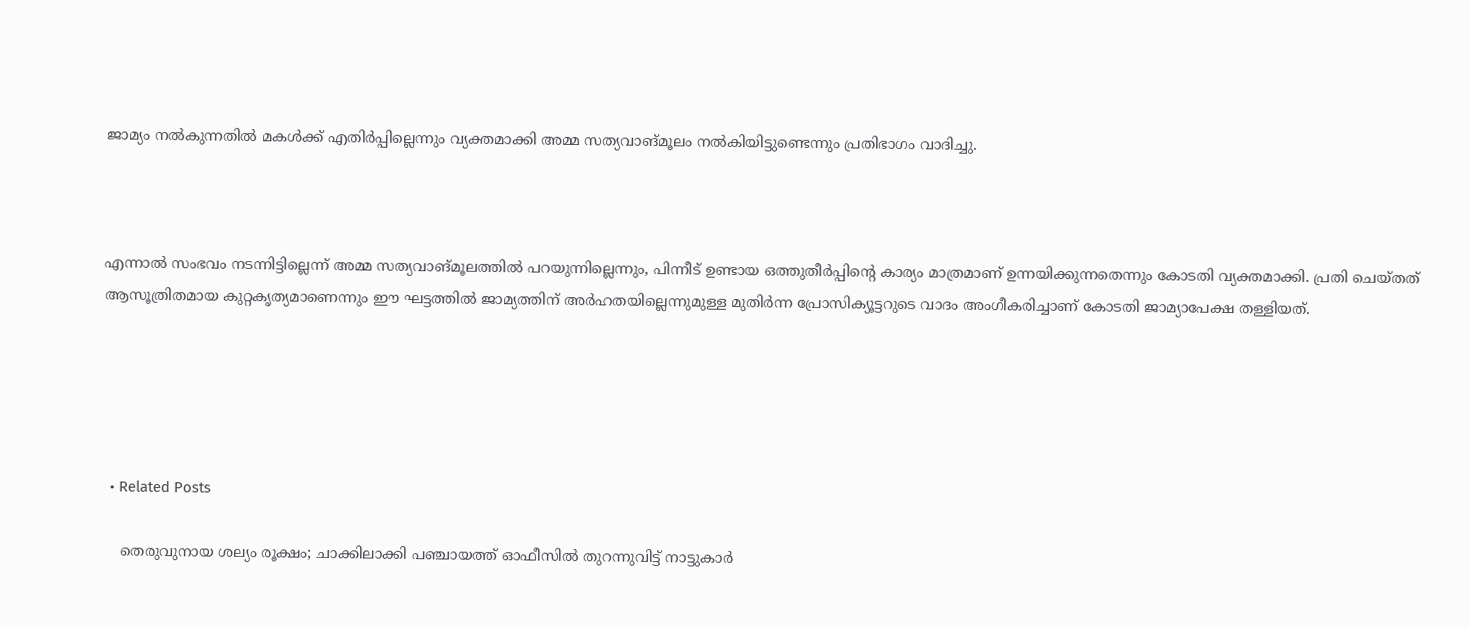ജാമ്യം നൽകുന്നതിൽ മകൾക്ക് എതിർപ്പില്ലെന്നും വ്യക്തമാക്കി അമ്മ സത്യവാങ്മൂലം നൽകിയിട്ടുണ്ടെന്നും പ്രതിഭാഗം വാദിച്ചു.



എന്നാൽ സംഭവം നടന്നിട്ടില്ലെന്ന് അമ്മ സത്യവാങ്മൂലത്തിൽ പറയുന്നില്ലെന്നും, പിന്നീട് ഉണ്ടായ ഒത്തുതീർപ്പിന്റെ കാര്യം മാത്രമാണ് ഉന്നയിക്കുന്നതെന്നും കോടതി വ്യക്തമാക്കി. പ്രതി ചെയ്തത് ആസൂത്രിതമായ കുറ്റകൃത്യമാണെന്നും ഈ ഘട്ടത്തിൽ ജാമ്യത്തിന് അർഹതയില്ലെന്നുമുള്ള മുതിർന്ന പ്രോസിക്യൂട്ടറുടെ വാദം അംഗീകരിച്ചാണ് കോടതി ജാമ്യാപേക്ഷ തള്ളിയത്.





  • Related Posts

    തെരുവുനായ ശല്യം രൂക്ഷം; ചാക്കിലാക്കി പഞ്ചായത്ത് ഓഫീസിൽ തുറന്നുവിട്ട് നാട്ടുകാർ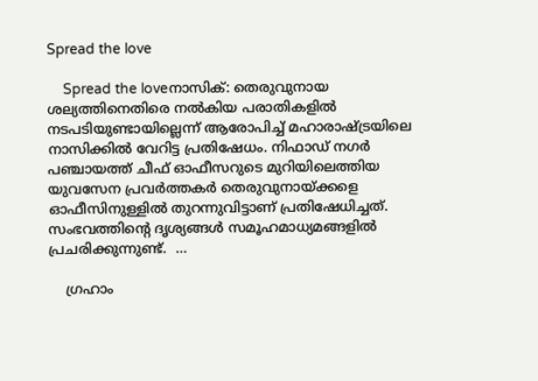Spread the love

    Spread the loveനാസിക്: തെരുവുനായ ശല്യത്തിനെതിരെ നൽകിയ പരാതികളിൽ നടപടിയുണ്ടായില്ലെന്ന് ആരോപിച്ച് മഹാരാഷ്ട്രയിലെ നാസിക്കിൽ വേറിട്ട പ്രതിഷേധം. നിഫാഡ് നഗർ പഞ്ചായത്ത് ചീഫ് ഓഫീസറുടെ മുറിയിലെത്തിയ യുവസേന പ്രവർത്തകർ തെരുവുനായ്ക്കളെ ഓഫീസിനുള്ളിൽ തുറന്നുവിട്ടാണ് പ്രതിഷേധിച്ചത്. സംഭവത്തിന്റെ ദൃശ്യങ്ങൾ സമൂഹമാധ്യമങ്ങളിൽ പ്രചരിക്കുന്നുണ്ട്.  …

    ഗ്രഹാം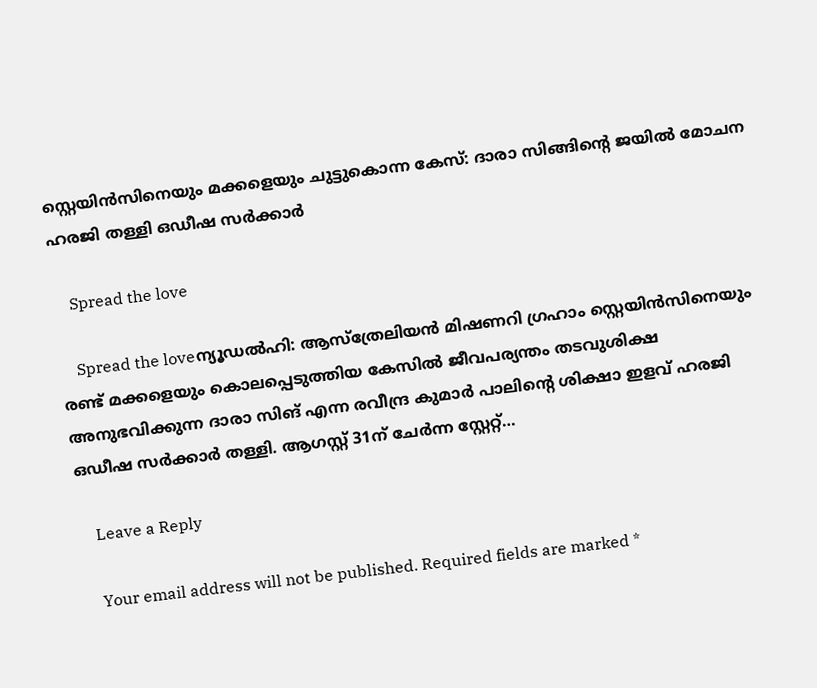സ്റ്റെയിൻസിനെയും മക്കളെയും ചുട്ടുകൊന്ന കേസ്: ദാരാ സിങ്ങിന്റെ ജയിൽ മോചന ഹരജി തള്ളി ഒഡീഷ സർക്കാർ

    Spread the love

    Spread the loveന്യൂഡൽഹി: ആസ്ത്രേലിയൻ മിഷണറി ഗ്രഹാം സ്റ്റെയിൻസിനെയും രണ്ട് മക്കളെയും കൊലപ്പെടുത്തിയ കേസിൽ ജീവപര്യന്തം തടവുശിക്ഷ അനുഭവിക്കുന്ന ദാരാ സിങ് എന്ന രവീന്ദ്ര കുമാർ പാലിന്റെ ശിക്ഷാ ഇളവ് ഹരജി ഒഡീഷ സർക്കാർ തള്ളി. ആഗസ്റ്റ് 31ന് ചേർന്ന സ്റ്റേറ്റ്…

    Leave a Reply

    Your email address will not be published. Required fields are marked *